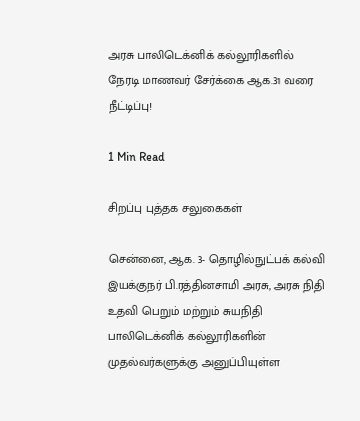அரசு பாலிடெக்னிக் கல்லூரிகளில் நேரடி மாணவர் சேர்க்கை ஆக.31 வரை நீட்டிப்பு!

1 Min Read

சிறப்பு புத்தக சலுகைகள்

சென்னை, ஆக. 3- தொழில்நுட்பக் கல்வி இயக்குநர் பி.ரத்தினசாமி அரசு, அரசு நிதி உதவி பெறும் மற்றும் சுயநிதி பாலிடெக்னிக் கல்லூரிகளின் முதல்வர்களுக்கு அனுப்பியுள்ள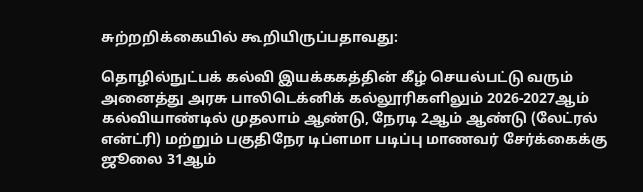சுற்றறிக்கையில் கூறியிருப்பதாவது:

தொழில்நுட்பக் கல்வி இயக்ககத்தின் கீழ் செயல்பட்டு வரும் அனைத்து அரசு பாலிடெக்னிக் கல்லூரிகளிலும் 2026-2027ஆம் கல்வியாண்டில் முதலாம் ஆண்டு, நேரடி 2ஆம் ஆண்டு (லேட்ரல் என்ட்ரி) மற்றும் பகுதிநேர டிப்ளமா படிப்பு மாணவர் சேர்க்கைக்கு ஜூலை 31ஆம்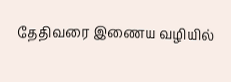தேதிவரை இணைய வழியில்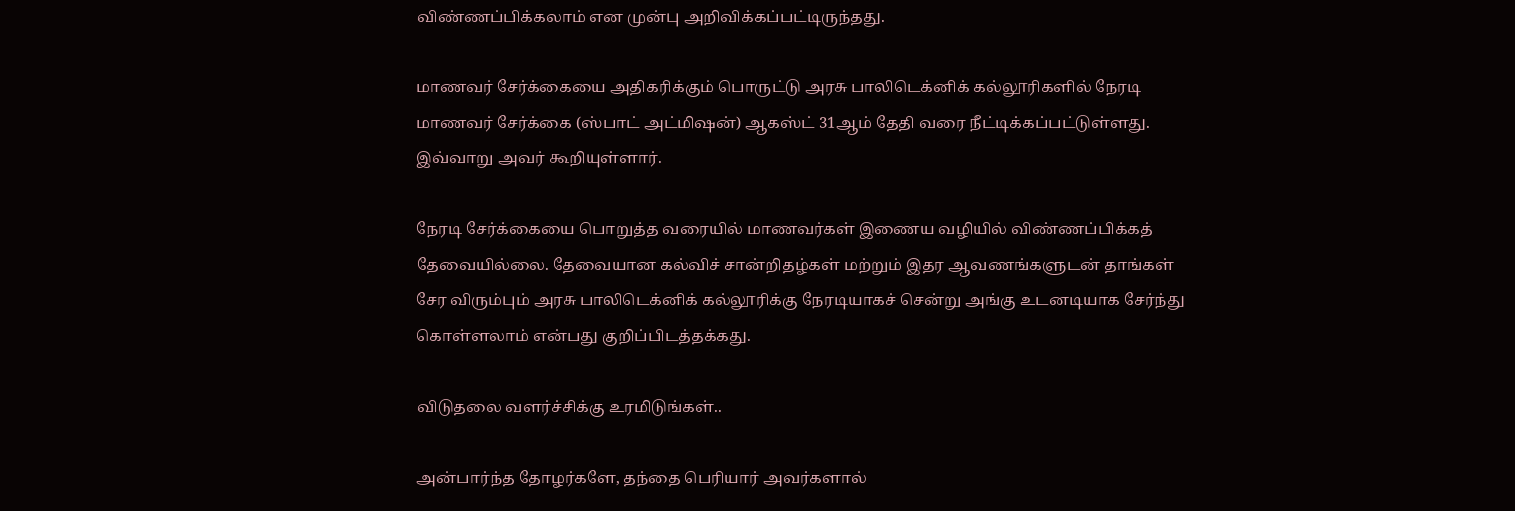விண்ணப்பிக்கலாம் என முன்பு அறிவிக்கப்பட்டிருந்தது.

மாணவர் சேர்க்கையை அதிகரிக்கும் பொருட்டு அரசு பாலிடெக்னிக் கல்லூரிகளில் நேரடி மாணவர் சேர்க்கை (ஸ்பாட் அட்மிஷன்) ஆகஸ்ட் 31ஆம் தேதி வரை நீட்டிக்கப்பட்டுள்ளது. இவ்வாறு அவர் கூறியுள்ளார்.

நேரடி சேர்க்கையை பொறுத்த வரையில் மாணவர்கள் இணைய வழியில் விண்ணப்பிக்கத் தேவையில்லை. தேவையான கல்விச் சான்றிதழ்கள் மற்றும் இதர ஆவணங்களுடன் தாங்கள் சேர விரும்பும் அரசு பாலிடெக்னிக் கல்லூரிக்கு நேரடியாகச் சென்று அங்கு உடனடியாக சேர்ந்து கொள்ளலாம் என்பது குறிப்பிடத்தக்கது.

விடுதலை வளர்ச்சிக்கு உரமிடுங்கள்..

அன்பார்ந்த தோழர்களே, தந்தை பெரியார் அவர்களால்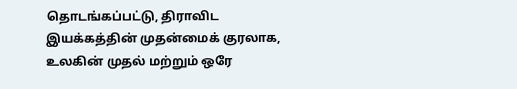தொடங்கப்பட்டு, திராவிட இயக்கத்தின் முதன்மைக் குரலாக, உலகின் முதல் மற்றும் ஒரே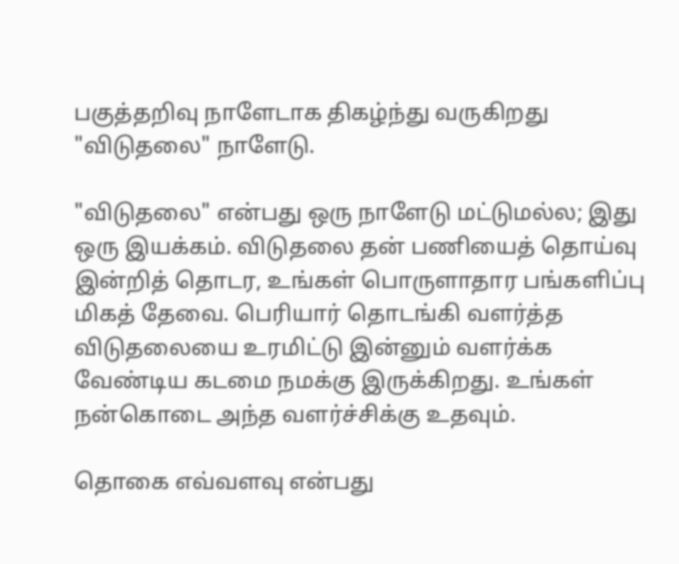பகுத்தறிவு நாளேடாக திகழ்ந்து வருகிறது "விடுதலை" நாளேடு.

"விடுதலை" என்பது ஒரு நாளேடு மட்டுமல்ல; இது ஒரு இயக்கம். விடுதலை தன் பணியைத் தொய்வு இன்றித் தொடர, உங்கள் பொருளாதார பங்களிப்பு மிகத் தேவை. பெரியார் தொடங்கி வளர்த்த விடுதலையை உரமிட்டு இன்னும் வளர்க்க வேண்டிய கடமை நமக்கு இருக்கிறது. உங்கள் நன்கொடை அந்த வளர்ச்சிக்கு உதவும்.

தொகை எவ்வளவு என்பது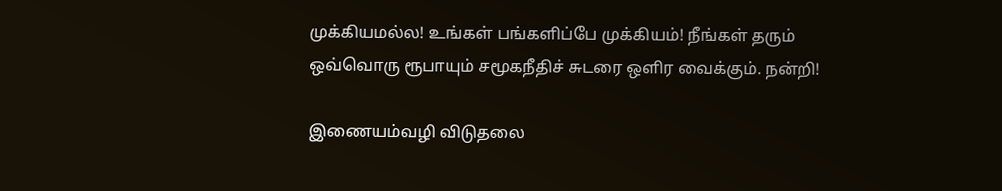முக்கியமல்ல! உங்கள் பங்களிப்பே முக்கியம்! நீங்கள் தரும் ஒவ்வொரு ரூபாயும் சமூகநீதிச் சுடரை ஒளிர வைக்கும். நன்றி!

இணையம்வழி விடுதலை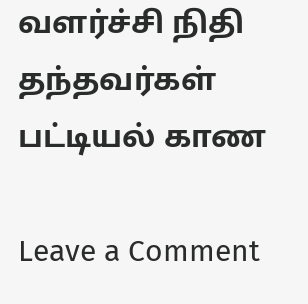வளர்ச்சி நிதி தந்தவர்கள் பட்டியல் காண

Leave a Comment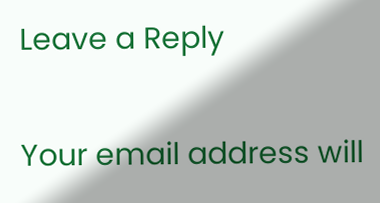Leave a Reply

Your email address will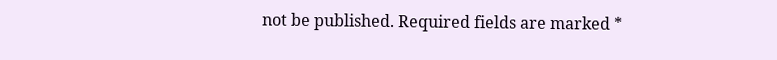not be published. Required fields are marked *